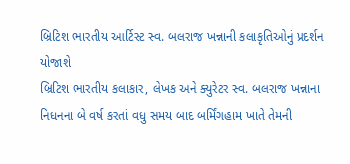બ્રિટિશ ભારતીય આર્ટિસ્ટ સ્વ. બલરાજ ખન્નાની કલાકૃતિઓનું પ્રદર્શન યોજાશે
બ્રિટિશ ભારતીય કલાકાર, લેખક અને ક્યુરેટર સ્વ. બલરાજ ખન્નાના નિધનના બે વર્ષ કરતાં વધુ સમય બાદ બર્મિંગહામ ખાતે તેમની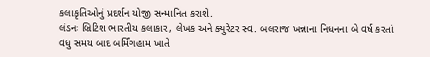કલાકૃતિઓનું પ્રદર્શન યોજી સન્માનિત કરાશે.
લંડનઃ બ્રિટિશ ભારતીય કલાકાર, લેખક અને ક્યુરેટર સ્વ. બલરાજ ખન્નાના નિધનના બે વર્ષ કરતાં વધુ સમય બાદ બર્મિંગહામ ખાતે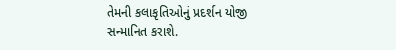તેમની કલાકૃતિઓનું પ્રદર્શન યોજી સન્માનિત કરાશે.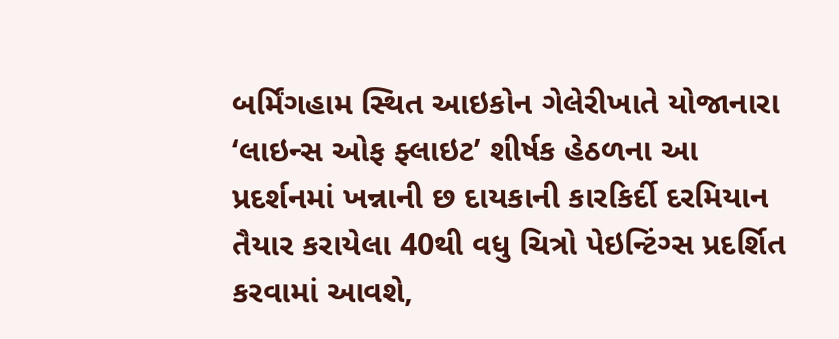બર્મિંગહામ સ્થિત આઇકોન ગેલેરીખાતે યોજાનારા ‘લાઇન્સ ઓફ ફ્લાઇટ’ શીર્ષક હેઠળના આ પ્રદર્શનમાં ખન્નાની છ દાયકાની કારકિર્દી દરમિયાન તૈયાર કરાયેલા 40થી વધુ ચિત્રો પેઇન્ટિંગ્સ પ્રદર્શિત કરવામાં આવશે,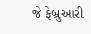જે ફેબ્રુઆરી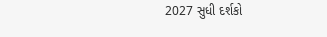2027 સુધી દર્શકો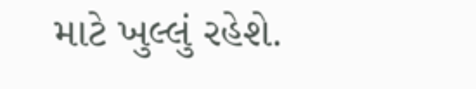માટે ખુલ્લું રહેશે.